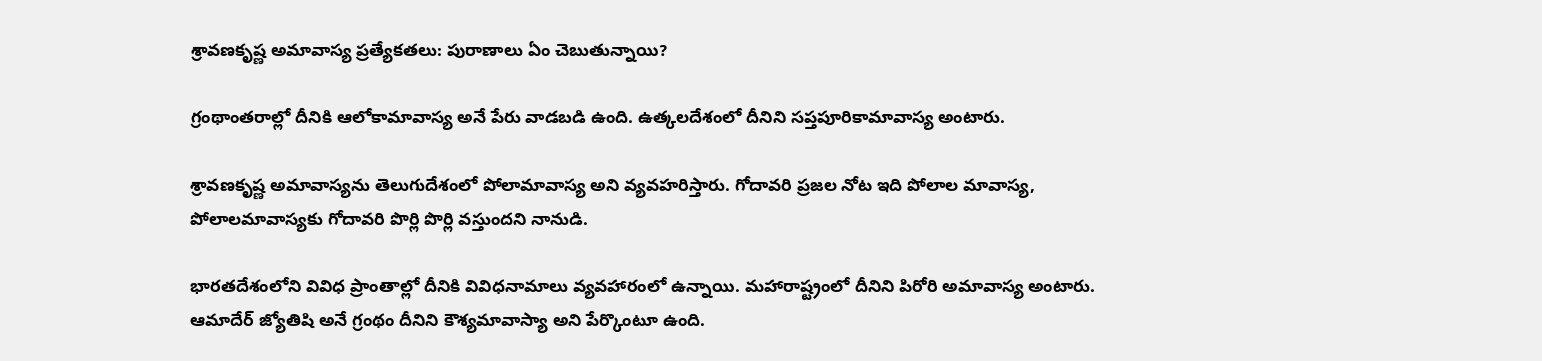శ్రావణకృష్ణ అమావాస్య ప్రత్యేకతలు: పురాణాలు ఏం చెబుతున్నాయి?

గ్రంథాంతరాల్లో దీనికి ఆలోకామావాస్య అనే పేరు వాడబడి ఉంది. ఉత్కలదేశంలో దీనిని సప్తపూరికామావాస్య అంటారు.

శ్రావణకృష్ణ అమావాస్యను తెలుగుదేశంలో పోలామావాస్య అని వ్యవహరిస్తారు. గోదావరి ప్రజల నోట ఇది పోలాల మావాస్య, పోలాలమావాస్యకు గోదావరి పొర్లి పొర్లి వస్తుందని నానుడి.

భారతదేశంలోని వివిధ ప్రాంతాల్లో దీనికి వివిధనామాలు వ్యవహారంలో ఉన్నాయి. మహారాష్ట్రంలో దీనిని పిరోరి అమావాస్య అంటారు. ఆమాదేర్ జ్యోతిషి అనే గ్రంథం దీనిని కౌశ్యమావాస్యా అని పేర్కొంటూ ఉంది.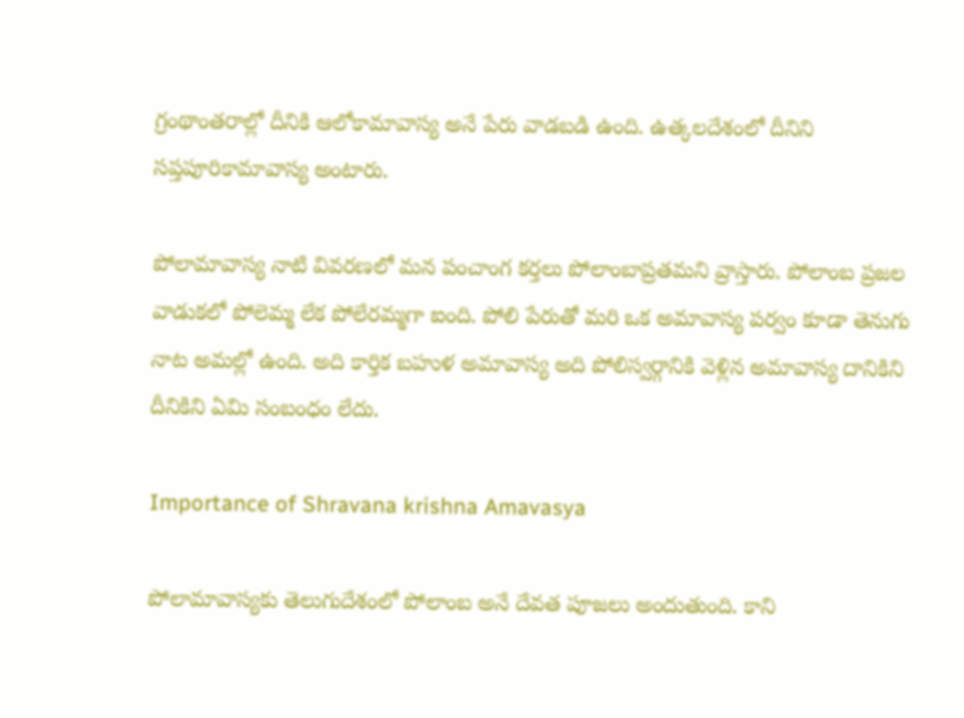గ్రంథాంతరాల్లో దీనికి ఆలోకామావాస్య అనే పేరు వాడబడి ఉంది. ఉత్కలదేశంలో దీనిని సప్తపూరికామావాస్య అంటారు.

పోలామావాస్య నాటి వివరణలో మన పంచాంగ కర్తలు పోలాంబాప్రతమని వ్రాస్తారు. పోలాంబ ప్రజల వాడుకలో పోలెమ్మ లేక పోలేరమ్మగా ఐంది. పోలి పేరుతో మరి ఒక అమావాస్య పర్వం కూడా తెనుగు నాట అమల్లో ఉంది. అది కార్తిక బహుళ అమావాస్య అది పోలిస్వర్గానికి వెళ్లిన అమావాస్య దానికిని దీనికిని ఏమి సంబంధం లేదు.

Importance of Shravana krishna Amavasya

పోలామావాస్యకు తెలుగుదేశంలో పోలాంబ అనే దేవత పూజలు అందుతుంది. కాని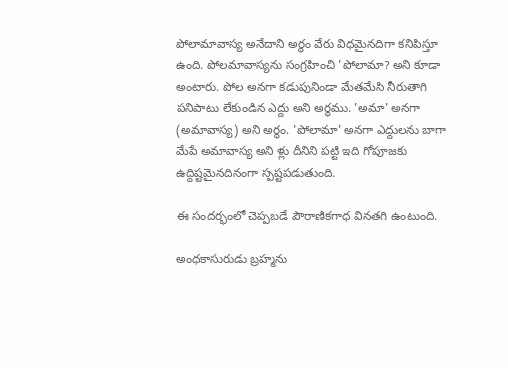పోలామావాస్య అనేదాని అర్థం వేరు విధమైనదిగా కనిపిస్తూ ఉంది. పోలమావాస్యను సంగ్రహించి 'పోలామా? అని కూడా అంటారు. పోల అనగా కడుపునిండా మేతమేసి నీరుతాగి పనిపాటు లేకుండిన ఎద్దు అని అర్థము. 'అమా' అనగా (అమావాస్య) అని అర్థం. 'పోలామా' అనగా ఎద్దులను బాగా మేపే అమావాస్య అని ళ్లు దీనిని పట్టి ఇది గోపూజకు ఉద్దిష్టమైనదినంగా స్పష్టపడుతుంది.

ఈ సందర్భంలో చెప్పబడే పౌరాణికగాధ వినతగి ఉంటుంది.

అంధకాసురుడు బ్రహ్మను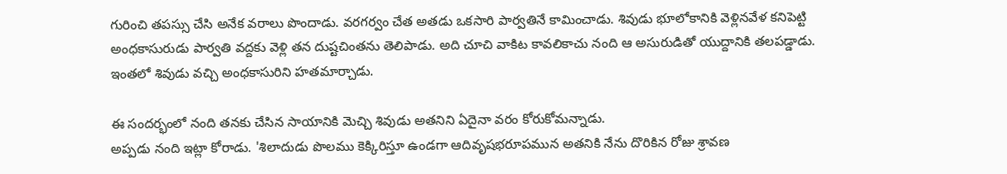గురించి తపస్సు చేసి అనేక వరాలు పొందాడు. వరగర్వం చేత అతడు ఒకసారి పార్వతినే కామించాడు. శివుడు భూలోకానికి వెళ్లినవేళ కనిపెట్టి అంధకాసురుడు పార్వతి వద్దకు వెళ్లి తన దుష్టచింతను తెలిపాడు. అది చూచి వాకిట కావలికాచు నంది ఆ అసురుడితో యుద్దానికి తలపడ్డాడు. ఇంతలో శివుడు వచ్చి అంధకాసురిని హతమార్చాడు.

ఈ సందర్భంలో నంది తనకు చేసిన సాయానికి మెచ్చి శివుడు అతనిని ఏదైనా వరం కోరుకోమన్నాడు.
అప్పడు నంది ఇట్లా కోరాడు. 'శిలాదుడు పొలము కెక్కిరిస్తూ ఉండగా ఆదివృషభరూపమున అతనికి నేను దొరికిన రోజు శ్రావణ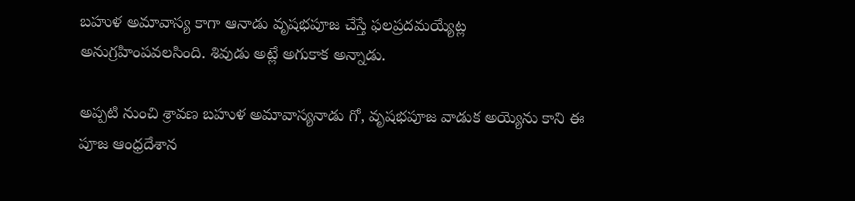బహుళ అమావాస్య కాగా ఆనాడు వృషభపూజ చేస్తే ఫలప్రదమయ్యేట్ల అనుగ్రహింపవలసింది. శివుడు అట్లే అగుకాక అన్నాడు.

అప్పటి నుంచి శ్రావణ బహుళ అమావాస్యనాడు గో, వృషభపూజ వాడుక అయ్యెను కాని ఈ పూజ ఆంధ్రదేశాన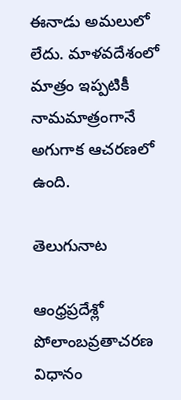ఈనాడు అమలులో లేదు. మాళవదేశంలో మాత్రం ఇప్పటికీ నామమాత్రంగానే అగుగాక ఆచరణలో ఉంది.

తెలుగునాట

ఆంధ్రప్రదేశ్లో పోలాంబవ్రతాచరణ విధానం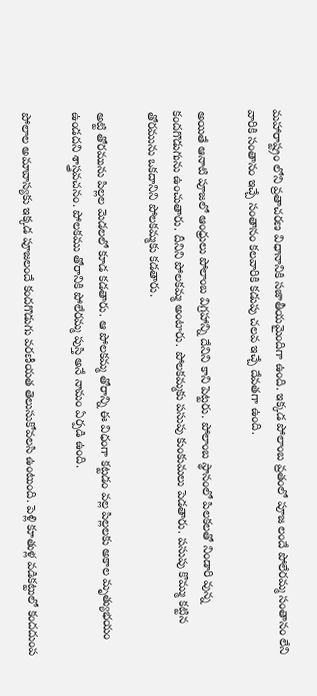మహారాష్ట్రం లోని వ్రతాచరణ విధానానికి సజాతీయమైందిగా ఉంది. ఇక్కడ పోలాంబ వ్రతంలో పూజ లందే పోలేరమ్మ సంతానం లేని వారికి సంతానం ఇచ్చే సంతానం కలవారికి కడుపు చలవ ఇచ్చే దేవతగా ఉంది.

అయితే ఆనాటి పూజలో ఆంధ్రులు పోలాంబ విగ్రహాన్ని దేనిని కాని పెట్టరు. పోలాంబ స్థానంలో పిలకలతో నిండారి వున్న కందగొడుగును ఉంచుతారు. దీనిని పోలకమ్మ అంటారు. పోలకమ్మకు పసుపు కుంకుమలు పెడతారు. పసుపు కొమ్ము కట్టిన తోరమును ఒకదానిని పోలకమ్మకు కడతారు.

అట్టి తోరమును పిల్లల మెడలలో కూడ కడతారు. ఆ పోలకమ్మ తోరాన్ని ఈ విధంగా కట్టడం వల్ల పిల్లలకు అకాల మృత్యుభయం ఉండదని శాస్త్రవచనం. పోలకము తోరానికి పోలేరమ్మ పుస్తి అనే నామం ఏర్పడి ఉంది.

పోలాల అమావాస్యకు ఇక్కడ పూజలందే కందగొడుగు వరణీయత తెలుసుకోవలసి ఉంటుంది. పెళ్లి కూతుళ్ల వడికట్టులో కందదుంప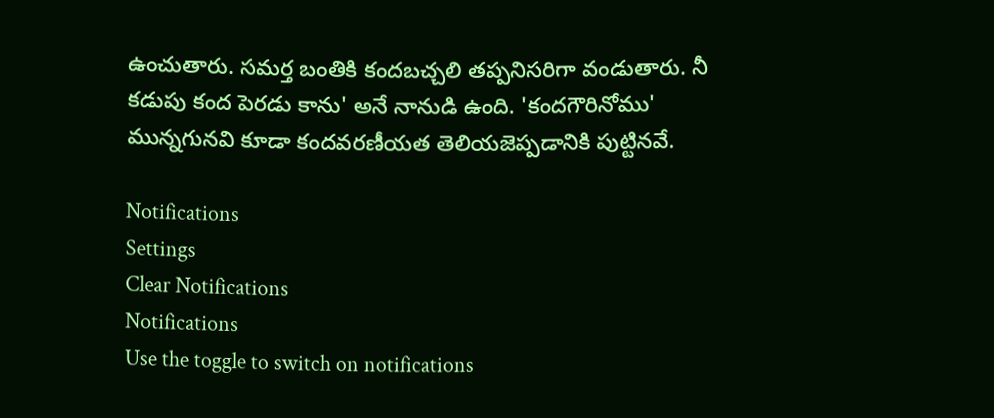ఉంచుతారు. సమర్త బంతికి కందబచ్చలి తప్పనిసరిగా వండుతారు. నీ కడుపు కంద పెరడు కాను' అనే నానుడి ఉంది. 'కందగౌరినోము' మున్నగునవి కూడా కందవరణీయత తెలియజెప్పడానికి పుట్టినవే.

Notifications
Settings
Clear Notifications
Notifications
Use the toggle to switch on notifications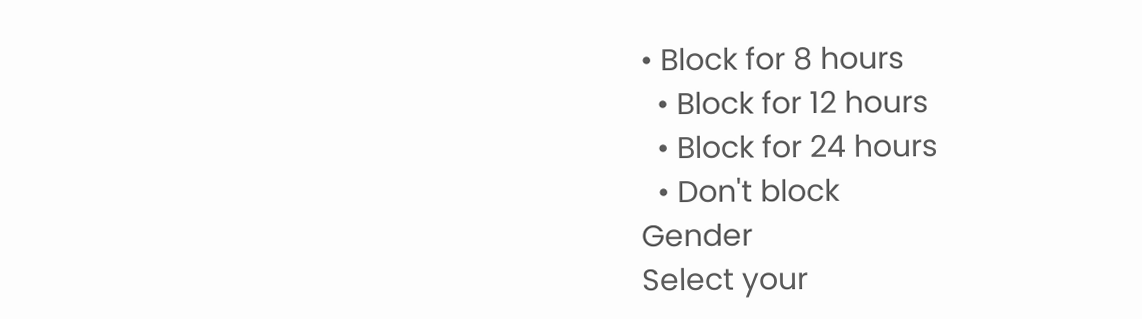• Block for 8 hours
  • Block for 12 hours
  • Block for 24 hours
  • Don't block
Gender
Select your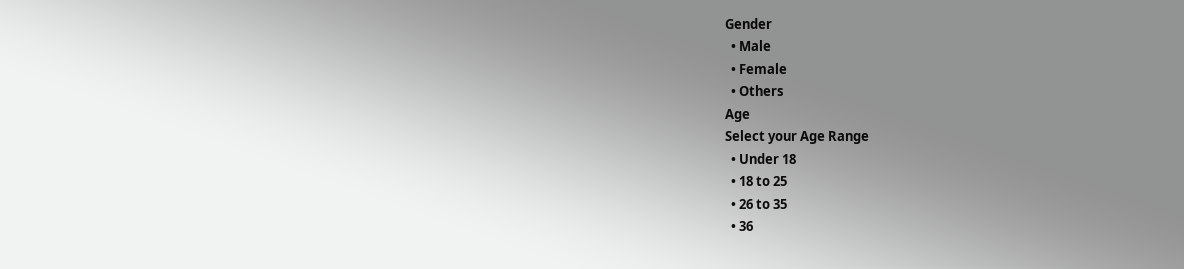Gender
  • Male
  • Female
  • Others
Age
Select your Age Range
  • Under 18
  • 18 to 25
  • 26 to 35
  • 36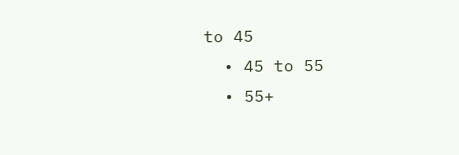to 45
  • 45 to 55
  • 55+